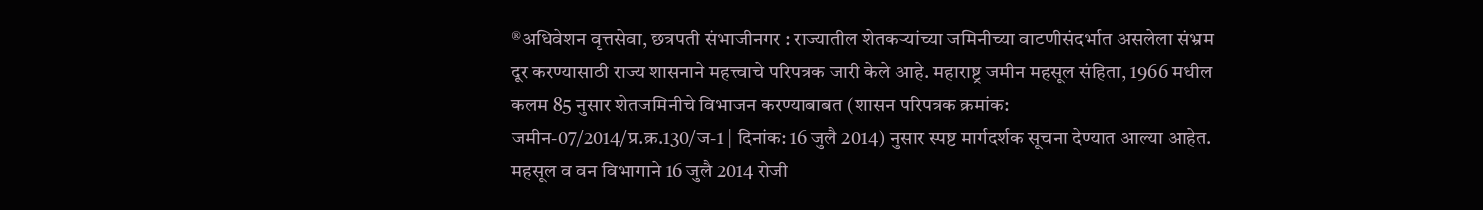®अधिवेशन वृत्तसेवा, छत्रपती संभाजीनगर : राज्यातील शेतकऱ्यांच्या जमिनीच्या वाटणीसंदर्भात असलेला संभ्रम दूर करण्यासाठी राज्य शासनाने महत्त्वाचे परिपत्रक जारी केले आहे. महाराष्ट्र जमीन महसूल संहिता, 1966 मधील कलम 85 नुसार शेतजमिनीचे विभाजन करण्याबाबत (शासन परिपत्रक क्रमांक: जमीन-07/2014/प्र.क्र.130/ज-1 | दिनांक: 16 जुलै 2014) नुसार स्पष्ट मार्गदर्शक सूचना देण्यात आल्या आहेत.
महसूल व वन विभागाने 16 जुलै 2014 रोजी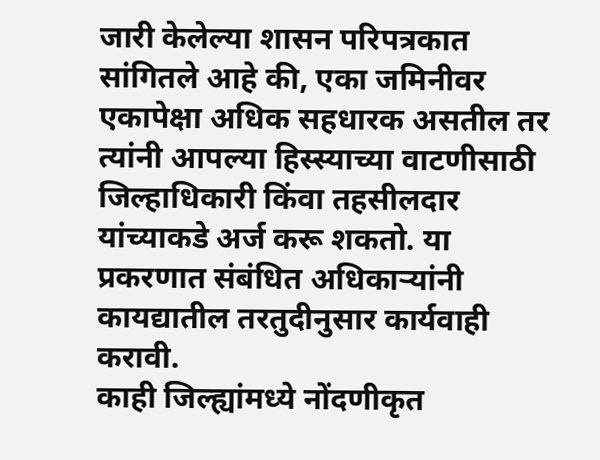जारी केलेल्या शासन परिपत्रकात सांगितले आहे की, एका जमिनीवर एकापेक्षा अधिक सहधारक असतील तर त्यांनी आपल्या हिस्स्याच्या वाटणीसाठी जिल्हाधिकारी किंवा तहसीलदार यांच्याकडे अर्ज करू शकतो. या प्रकरणात संबंधित अधिकाऱ्यांनी कायद्यातील तरतुदीनुसार कार्यवाही करावी.
काही जिल्ह्यांमध्ये नोंदणीकृत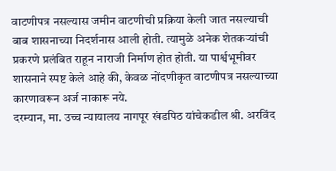वाटणीपत्र नसल्यास जमीन वाटणीची प्रक्रिया केली जात नसल्याची बाब शासनाच्या निदर्शनास आली होती. त्यामुळे अनेक शेतकऱ्यांची प्रकरणे प्रलंबित राहून नाराजी निर्माण होत होती. या पार्श्वभूमीवर शासनाने स्पष्ट केले आहे की, केवळ नोंदणीकृत वाटणीपत्र नसल्याच्या कारणावरून अर्ज नाकारू नये.
दरम्यान, मा. उच्च न्यायालय नागपूर खंडपिठ यांचेकडील श्री. अरविंद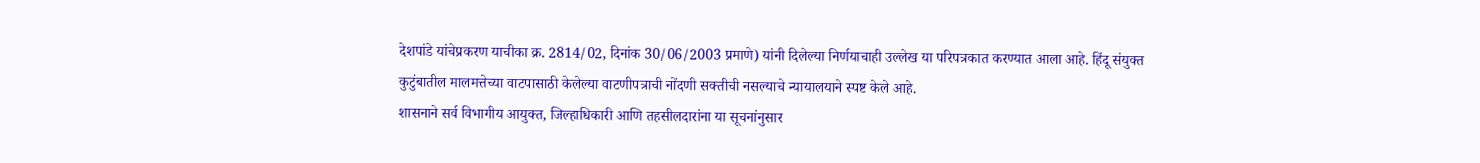देशपांडे यांचेप्रकरण याचीका क्र. 2814/02, दिनांक 30/06/2003 प्रमाणे) यांनी दिलेल्या निर्णयाचाही उल्लेख या परिपत्रकात करण्यात आला आहे. हिंदू संयुक्त कुटुंबातील मालमत्तेच्या वाटपासाठी केलेल्या वाटणीपत्राची नोंदणी सक्तीची नसल्याचे न्यायालयाने स्पष्ट केले आहे.
शासनाने सर्व विभागीय आयुक्त, जिल्हाधिकारी आणि तहसीलदारांना या सूचनांनुसार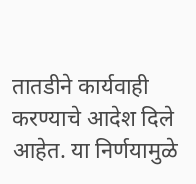तातडीने कार्यवाही करण्याचे आदेश दिले आहेत. या निर्णयामुळे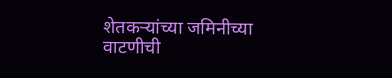शेतकऱ्यांच्या जमिनीच्या वाटणीची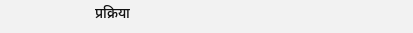प्रक्रिया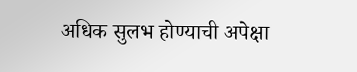अधिक सुलभ होण्याची अपेक्षा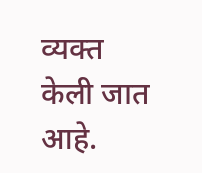व्यक्त केली जात आहे.